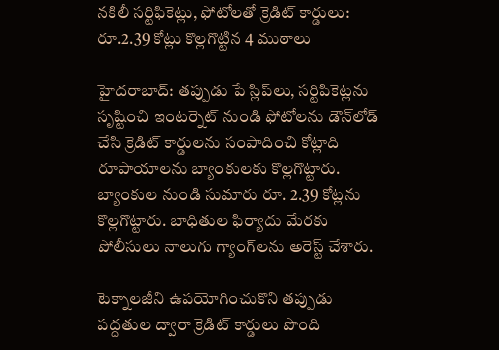నకిలీ సర్టిఫికెట్లు, ఫోటోలతో క్రెడిట్ కార్డులు: రూ.2.39 కోట్లు కొల్లగొట్టిన 4 ముఠాలు

హైదరాబాద్: తప్పుడు పే స్లిప్‌లు, సర్టిపికెట్లను సృష్టించి ఇంటర్నెట్‌ నుండి ఫోటోలను డౌన్‌లోడ్ చేసి క్రెడిట్ కార్డులను సంపాదించి కోట్లాది రూపాయాలను బ్యాంకులకు కొల్లగొట్టారు. బ్యాంకుల నుండి సుమారు రూ. 2.39 కోట్లను కొల్లగొట్టారు. బాధితుల ఫిర్యాదు మేరకు పోలీసులు నాలుగు గ్యాంగ్‌లను అరెస్ట్ చేశారు.

టెక్నాలజీని ఉపయోగించుకొని తప్పుడు పద్దతుల ద్వారా క్రెడిట్ కార్డులు పొంది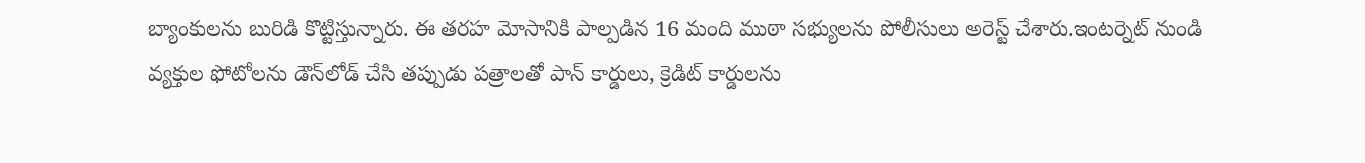బ్యాంకులను బురిడి కొట్టిస్తున్నారు. ఈ తరహ మోసానికి పాల్పడిన 16 మంది ముఠా సభ్యులను పోలీసులు అరెస్ట్ చేశారు.ఇంటర్నెట్ నుండి వ్యక్తుల ఫోటోలను డౌన్‌లోడ్ చేసి తప్పుడు పత్రాలతో పాన్ కార్డులు, క్రెడిట్ కార్డులను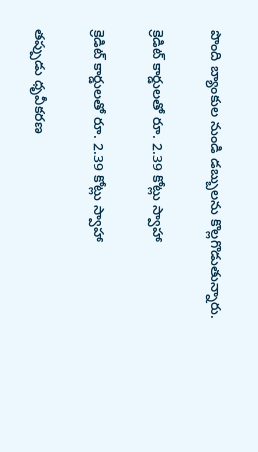పొంది బ్యాంకుల నుండి డబ్బులను కొల్లగొడుతున్నారు.

క్రెడిట్ కార్డులతో రూ. 2.39 కోట్లు స్వాహా

క్రెడిట్ కార్డులతో రూ. 2.39 కోట్లు స్వాహా

తప్పుడు ధృవీకరణ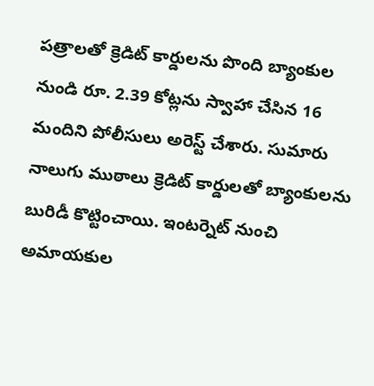పత్రాలతో క్రెడిట్ కార్డులను పొంది బ్యాంకుల నుండి రూ. 2.39 కోట్లను స్వాహా చేసిన 16 మందిని పోలీసులు అరెస్ట్ చేశారు. సుమారు నాలుగు ముఠాలు క్రెడిట్ కార్డులతో బ్యాంకులను బురిడీ కొట్టించాయి. ఇంటర్నెట్‌ నుంచి అమాయకుల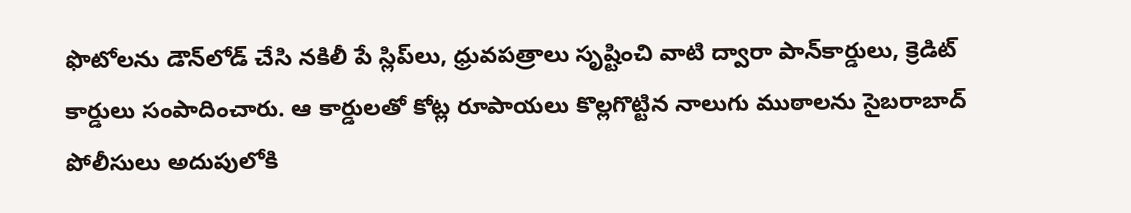ఫొటోలను డౌన్‌లోడ్‌ చేసి నకిలీ పే స్లిప్‌లు, ధ్రువపత్రాలు సృష్టించి వాటి ద్వారా పాన్‌కార్డులు, క్రెడిట్‌ కార్డులు సంపాదించారు. ఆ కార్డులతో కోట్ల రూపాయలు కొల్లగొట్టిన నాలుగు ముఠాలను సైబరాబాద్‌ పోలీసులు అదుపులోకి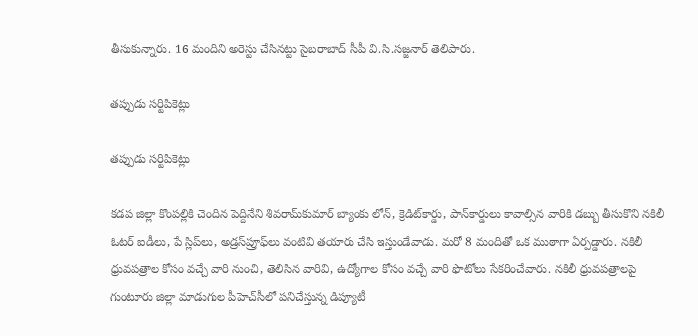తీసుకున్నారు. 16 మందిని అరెస్టు చేసినట్టు సైబరాబాద్‌ సీపీ వి.సి.సజ్జనార్‌ తెలిపారు.

తప్పుడు సర్టిపికెట్లు

తప్పుడు సర్టిపికెట్లు

కడప జిల్లా కొంపల్లికి చెందిన పెద్దినేని శివరామ్‌కుమార్‌ బ్యాంకు లోన్‌, క్రెడిట్‌కార్డు, పాన్‌కార్డులు కావాల్సిన వారికి డబ్బు తీసుకొని నకిలీ ఓటర్‌ ఐడీలు, పే స్లిప్‌లు, అడ్రస్‌ప్రూఫ్‌లు వంటివి తయారు చేసి ఇస్తుండేవాడు. మరో 8 మందితో ఒక ముఠాగా ఏర్పడ్డారు. నకిలీ ధ్రువపత్రాల కోసం వచ్చే వారి నుంచి, తెలిసిన వారివి, ఉద్యోగాల కోసం వచ్చే వారి ఫొటోలు సేకరించేవారు. నకిలీ ధ్రువపత్రాలపై గుంటూరు జిల్లా మాడుగుల పీహెచ్‌సీలో పనిచేస్తున్న డిప్యూటీ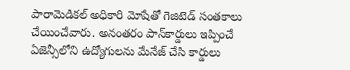పారామెడికల్‌ అధికారి మోషేతో గెజిటెడ్‌ సంతకాలు చేయించేవారు. అనంతరం పాన్‌కార్డులు ఇప్పించే ఏజెన్సీలోని ఉద్యోగులను మేనేజ్‌ చేసి కార్డులు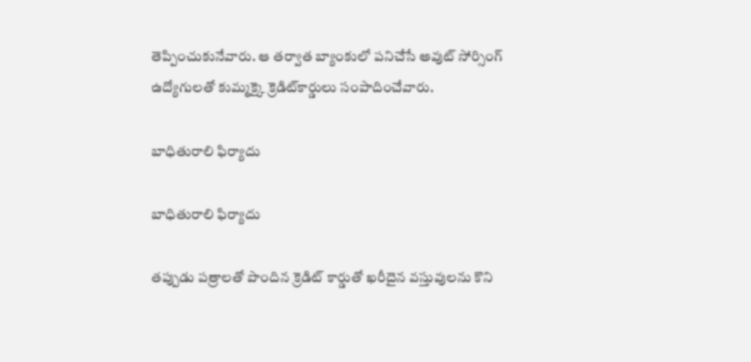తెప్పించుకునేవారు. ఆ తర్వాత బ్యాంకులో పనిచేసే అవుట్‌ సోర్సింగ్‌ ఉద్యోగులతో కుమ్మక్కై క్రెడిట్‌కార్డులు సంపాదించేవారు.

బాధితురాలి ఫిర్యాదు

బాధితురాలి ఫిర్యాదు

తప్పుడు పత్రాలతో పొందిన క్రెడిట్ కార్డుతో ఖరీదైన వస్తువులను కొని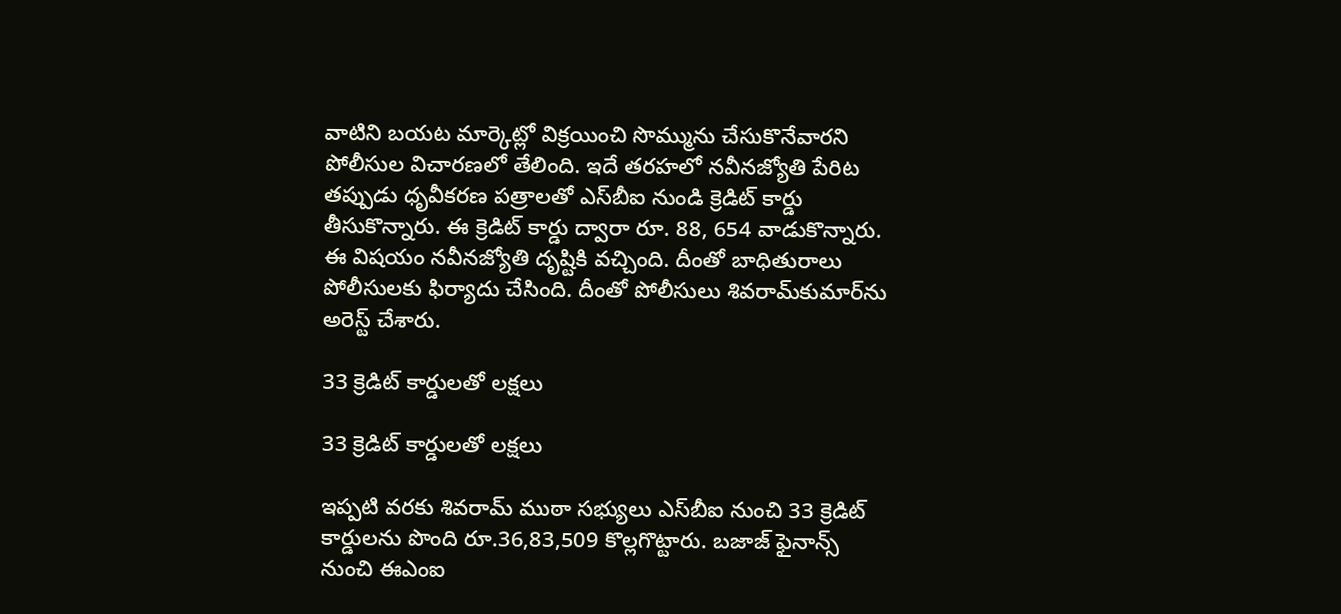వాటిని బయట మార్కెట్లో విక్రయించి సొమ్మును చేసుకొనేవారని పోలీసుల విచారణలో తేలింది. ఇదే తరహలో నవీనజ్యోతి పేరిట తప్పుడు ధృవీకరణ పత్రాలతో ఎ‌స్‌బీఐ నుండి క్రెడిట్ కార్డు తీసుకొన్నారు. ఈ క్రెడిట్ కార్డు ద్వారా రూ. 88, 654 వాడుకొన్నారు. ఈ విషయం నవీనజ్యోతి దృష్టికి వచ్చింది. దీంతో బాధితురాలు పోలీసులకు ఫిర్యాదు చేసింది. దీంతో పోలీసులు శివరామ్‌కుమార్‌ను అరెస్ట్ చేశారు.

33 క్రెడిట్ కార్డులతో లక్షలు

33 క్రెడిట్ కార్డులతో లక్షలు

ఇప్పటి వరకు శివరామ్‌ ముఠా సభ్యులు ఎస్‌బీఐ నుంచి 33 క్రెడిట్‌ కార్డులను పొంది రూ.36,83,509 కొల్లగొట్టారు. బజాజ్‌ ఫైనాన్స్‌ నుంచి ఈఎంఐ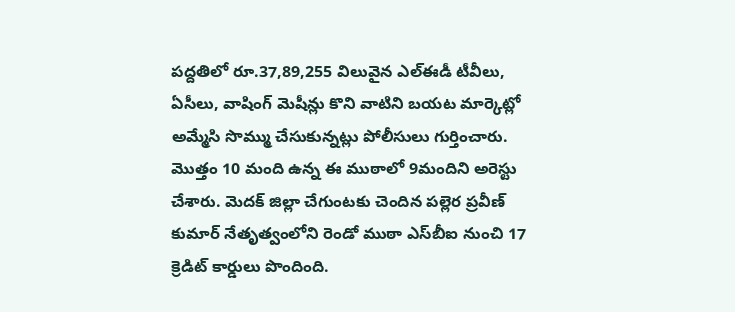పద్దతిలో రూ.37,89,255 విలువైన ఎల్‌ఈడీ టీవీలు, ఏసీలు, వాషింగ్‌ మెషీన్లు కొని వాటిని బయట మార్కెట్లో అమ్మేసి సొమ్ము చేసుకున్నట్లు పోలీసులు గుర్తించారు. మొత్తం 10 మంది ఉన్న ఈ ముఠాలో 9మందిని అరెస్టు చేశారు. మెదక్‌ జిల్లా చేగుంటకు చెందిన పల్లెర ప్రవీణ్‌ కుమార్‌ నేతృత్వంలోని రెండో ముఠా ఎస్‌బీఐ నుంచి 17 క్రెడిట్‌ కార్డులు పొందింది.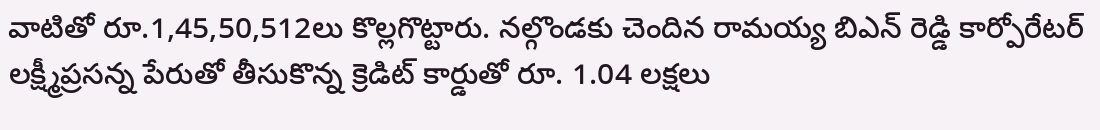వాటితో రూ.1,45,50,512లు కొల్లగొట్టారు. నల్గొండకు చెందిన రామయ్య బిఎన్ రెడ్డి కార్పోరేటర్ లక్ష్మీప్రసన్న పేరుతో తీసుకొన్న క్రెడిట్ కార్డుతో రూ. 1.04 లక్షలు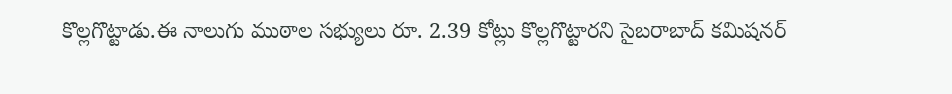కొల్లగొట్టాడు.ఈ నాలుగు ముఠాల సభ్యులు రూ. 2.39 కోట్లు కొల్లగొట్టారని సైబరాబాద్ కమిషనర్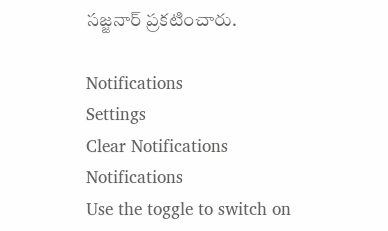సజ్జనార్ ప్రకటించారు.

Notifications
Settings
Clear Notifications
Notifications
Use the toggle to switch on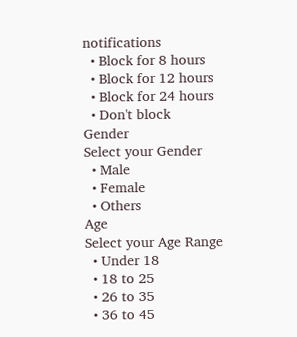notifications
  • Block for 8 hours
  • Block for 12 hours
  • Block for 24 hours
  • Don't block
Gender
Select your Gender
  • Male
  • Female
  • Others
Age
Select your Age Range
  • Under 18
  • 18 to 25
  • 26 to 35
  • 36 to 45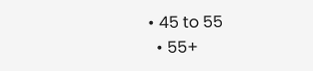• 45 to 55
  • 55+